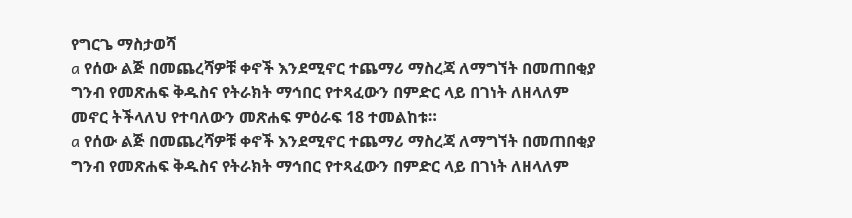የግርጌ ማስታወሻ
a የሰው ልጅ በመጨረሻዎቹ ቀኖች እንደሚኖር ተጨማሪ ማስረጃ ለማግኘት በመጠበቂያ ግንብ የመጽሐፍ ቅዱስና የትራክት ማኅበር የተጻፈውን በምድር ላይ በገነት ለዘላለም መኖር ትችላለህ የተባለውን መጽሐፍ ምዕራፍ 18 ተመልከቱ።
a የሰው ልጅ በመጨረሻዎቹ ቀኖች እንደሚኖር ተጨማሪ ማስረጃ ለማግኘት በመጠበቂያ ግንብ የመጽሐፍ ቅዱስና የትራክት ማኅበር የተጻፈውን በምድር ላይ በገነት ለዘላለም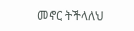መኖር ትችላለህ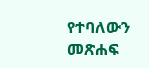የተባለውን መጽሐፍ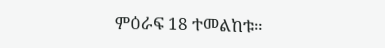ምዕራፍ 18 ተመልከቱ።